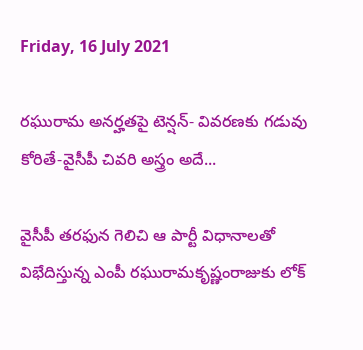Friday, 16 July 2021

రఘురామ అనర్హతపై టెన్షన్- వివరణకు గడువు కోరితే-వైసీపీ చివరి అస్త్రం అదే...

వైసీపీ తరఫున గెలిచి ఆ పార్టీ విధానాలతో విభేదిస్తున్న ఎంపీ రఘురామకృష్ణంరాజుకు లోక్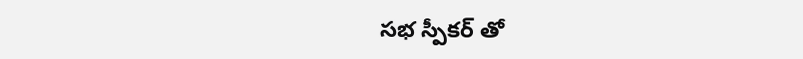సభ స్పీకర్ తో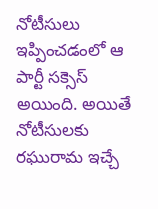నోటీసులు ఇప్పించడంలో ఆ పార్టీ సక్సెస్ అయింది. అయితే నోటీసులకు రఘురామ ఇచ్చే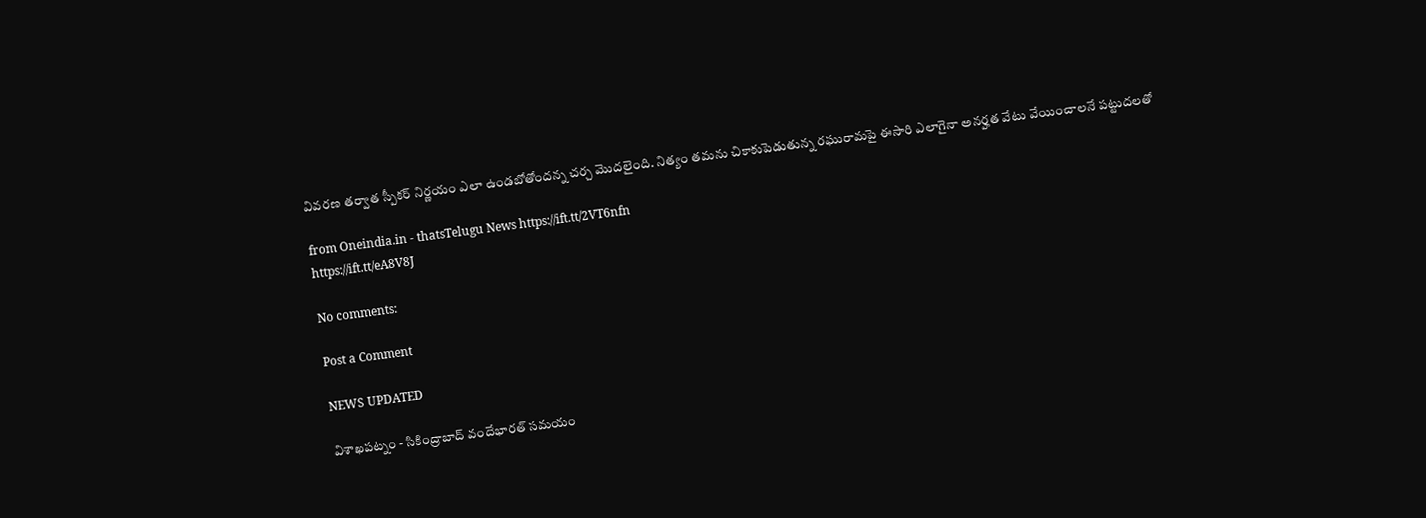వివరణ తర్వాత స్పీకర్ నిర్ణయం ఎలా ఉండబోతోందన్న చర్చ మొదలైంది. నిత్యం తమను చికాకుపెడుతున్న రఘురామపై ఈసారి ఎలాగైనా అనర్హత వేటు వేయించాలనే పట్టుదలతో

from Oneindia.in - thatsTelugu News https://ift.tt/2VT6nfn
https://ift.tt/eA8V8J

No comments:

Post a Comment

NEWS UPDATED

విశాఖపట్నం - సికింద్రాబాద్ వందేభారత్ సమయం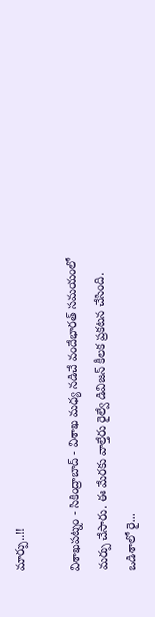మార్పు..!!

విశాఖపట్నం - సికింద్రాబాద్ - విశాఖ మధ్య నడిచే వందేభారత్ సమయంలో మర్పు చేసారు. ఈ మేరకు వాల్తేరు రైల్వే డివిజన్ కీలక ప్రకటన చేసింది. ఒడిశాలో రై...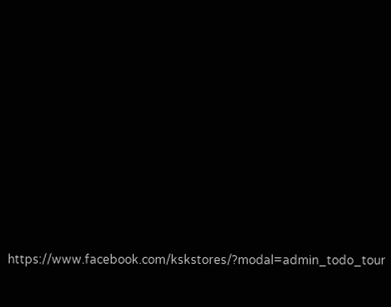https://www.facebook.com/kskstores/?modal=admin_todo_tour